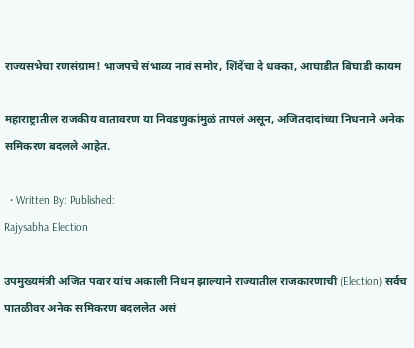राज्यसभेचा रणसंग्राम! भाजपचे संभाव्य नावं समोर, शिंदेंचा दे धक्का, आघाडीत बिघाडी कायम

महाराष्ट्रातील राजकीय वातावरण या निवडणुकांमुळं तापलं असून, अजितदादांच्या निधनाने अनेक समिकरण बदलले आहेत.

  • Written By: Published:
Rajysabha Election

उपमुख्यमंत्री अजित पवार यांच अकाली निधन झाल्याने राज्यातील राजकारणाची (Election) सर्वच पातळीवर अनेक समिकरण बदललेत असं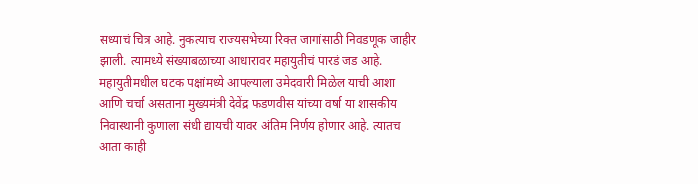सध्याचं चित्र आहे. नुकत्याच राज्यसभेच्या रिक्त जागांसाठी निवडणूक जाहीर झाली. त्यामध्ये संख्याबळाच्या आधारावर महायुतीचं पारडं जड आहे. महायुतीमधील घटक पक्षांमध्ये आपल्याला उमेदवारी मिळेल याची आशा आणि चर्चा असताना मुख्यमंत्री देवेंद्र फडणवीस यांच्या वर्षा या शासकीय निवास्थानी कुणाला संधी द्यायची यावर अंतिम निर्णय होणार आहे. त्यातच आता काही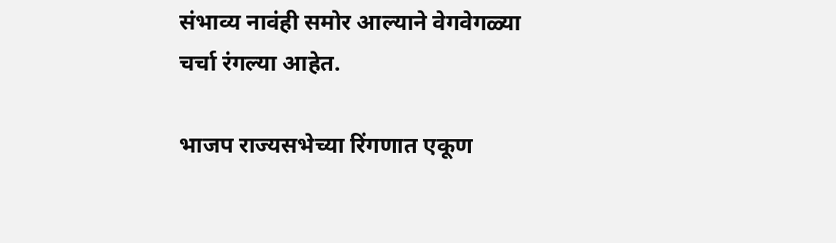संभाव्य नावंही समोर आल्याने वेगवेगळ्या चर्चा रंगल्या आहेत.

भाजप राज्यसभेच्या रिंगणात एकूण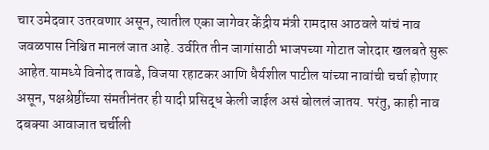चार उमेदवार उतरवणार असून, त्यातील एका जागेवर केंद्रीय मंत्री रामदास आठवले यांचं नाव जवळपास निश्चित मानलं जात आहे. उर्वरित तीन जागांसाठी भाजपच्या गोटात जोरदार खलबते सुरू आहेत.यामध्ये विनोद तावडे, विजया रहाटकर आणि धैर्यशील पाटील यांच्या नावांची चर्चा होणार असून, पक्षश्रेष्ठींच्या संमतीनंतर ही यादी प्रसिद्ध केली जाईल असं बोललं जातय. परंतु, काही नाव दबक्या आवाजात चर्चीली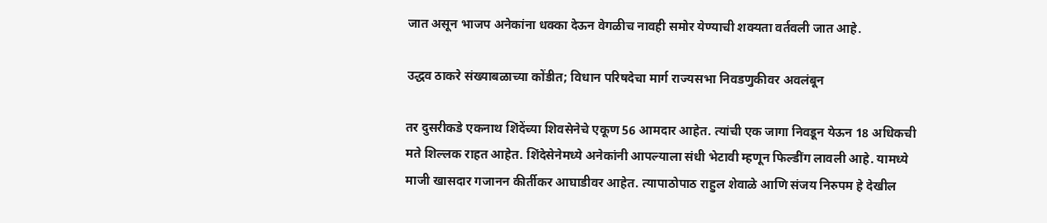जात असून भाजप अनेकांना धक्का देऊन वेगळीच नावही समोर येण्याची शक्यता वर्तवली जात आहे.

उद्धव ठाकरे संख्याबळाच्या कोंडीत; विधान परिषदेचा मार्ग राज्यसभा निवडणुकीवर अवलंबून

तर दुसरीकडे एकनाथ शिंदेंच्या शिवसेनेचे एकूण 56 आमदार आहेत. त्यांची एक जागा निवडून येऊन 18 अधिकची मते शिल्लक राहत आहेत. शिंदेसेनेमध्ये अनेकांनी आपल्याला संधी भेटावी म्हणून फिल्डींग लावली आहे. यामध्ये माजी खासदार गजानन कीर्तीकर आघाडीवर आहेत. त्यापाठोपाठ राहुल शेवाळे आणि संजय निरुपम हे देखील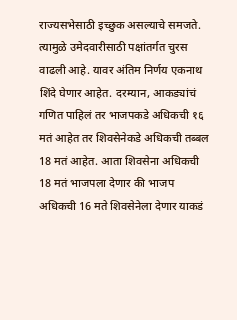राज्यसभेसाठी इच्छुक असल्याचे समजते. त्यामुळे उमेदवारीसाठी पक्षांतर्गत चुरस वाढली आहे. यावर अंतिम निर्णय एकनाथ शिंदे घेणार आहेत. दरम्यान, आकड्यांचं गणित पाहिलं तर भाजपकडे अधिकची १६ मतं आहेत तर शिवसेनेकडे अधिकची तब्बल 18 मतं आहेत. आता शिवसेना अधिकची 18 मतं भाजपला देणार की भाजप अधिकची 16 मते शिवसेनेला देणार याकडं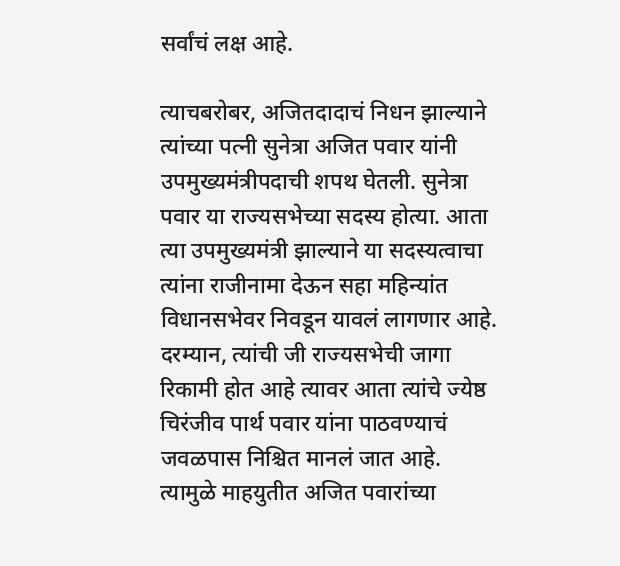सर्वांचं लक्ष आहे.

त्याचबरोबर, अजितदादाचं निधन झाल्याने त्यांच्या पत्नी सुनेत्रा अजित पवार यांनी उपमुख्यमंत्रीपदाची शपथ घेतली. सुनेत्रा पवार या राज्यसभेच्या सदस्य होत्या. आता त्या उपमुख्यमंत्री झाल्याने या सदस्यत्वाचा त्यांना राजीनामा देऊन सहा महिन्यांत विधानसभेवर निवडून यावलं लागणार आहे. दरम्यान, त्यांची जी राज्यसभेची जागा रिकामी होत आहे त्यावर आता त्यांचे ज्येष्ठ चिरंजीव पार्थ पवार यांना पाठवण्याचं जवळपास निश्चित मानलं जात आहे. त्यामुळे माहयुतीत अजित पवारांच्या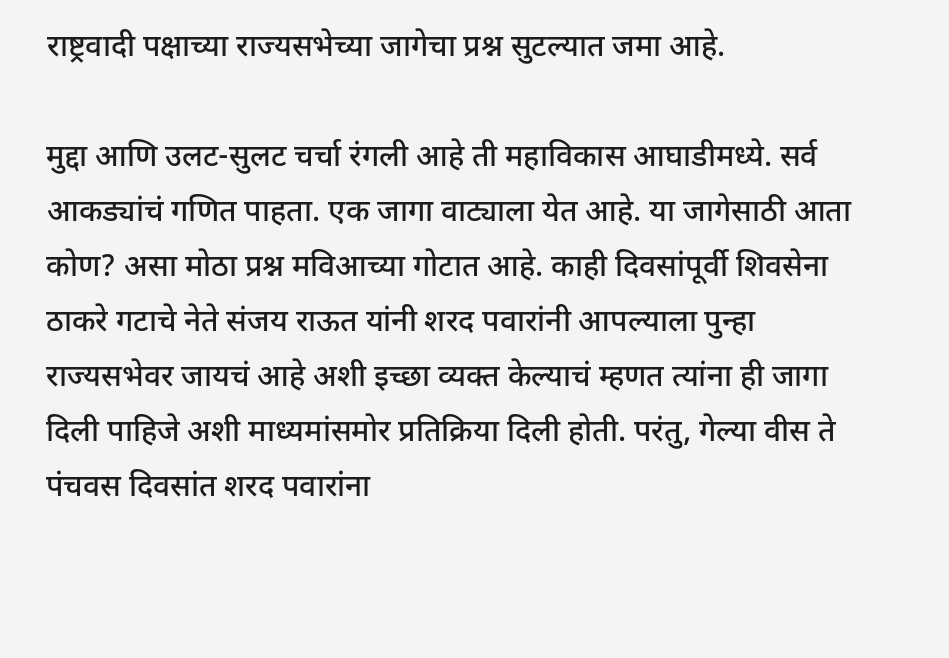राष्ट्रवादी पक्षाच्या राज्यसभेच्या जागेचा प्रश्न सुटल्यात जमा आहे.

मुद्दा आणि उलट-सुलट चर्चा रंगली आहे ती महाविकास आघाडीमध्ये. सर्व आकड्यांचं गणित पाहता. एक जागा वाट्याला येत आहे. या जागेसाठी आता कोण? असा मोठा प्रश्न मविआच्या गोटात आहे. काही दिवसांपूर्वी शिवसेना ठाकरे गटाचे नेते संजय राऊत यांनी शरद पवारांनी आपल्याला पुन्हा राज्यसभेवर जायचं आहे अशी इच्छा व्यक्त केल्याचं म्हणत त्यांना ही जागा दिली पाहिजे अशी माध्यमांसमोर प्रतिक्रिया दिली होती. परंतु, गेल्या वीस ते पंचवस दिवसांत शरद पवारांना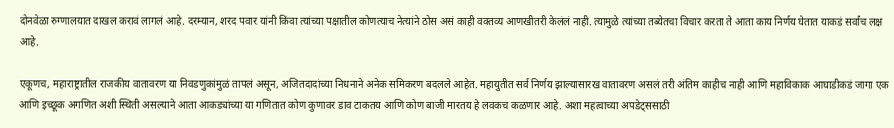दोनवेळा रुग्णालयात दाखल करावं लागलं आहे. दरम्यान, शरद पवार यांनी किंवा त्यांच्या पक्षातील कोणत्याच नेत्यांने ठोस असं काही वक्तव्य आणखीतरी केलंलं नाही. त्यामुळे त्यांच्या तब्येतचा विचार करता ते आता काय निर्णय घेतात याकडं सर्वांच लक्ष आहे.

एकूणच, महाराष्ट्रातील राजकीय वातावरण या निवडणुकांमुळं तापलं असून, अजितदादांच्या निधनाने अनेक समिकरण बदलले आहेत. महायुतीत सर्व निर्णय झाल्यासारख वातावरण असलं तरी अंतिम काहीच नाही आणि महाविकाक आघाडीकडं जागा एक आणि इच्छूक अगणित अशी स्थिती असल्याने आता आकड्यांच्या या गणितात कोण कुणावर डाव टाकतय आणि कोण बाजी मारतय हे लवकच कळणार आहे. अशा महत्वाच्या अपडेट्ससाठी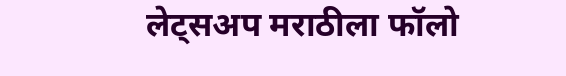लेट्सअप मराठीला फॉलो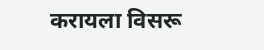करायला विसरू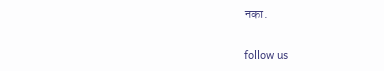नका.

follow us